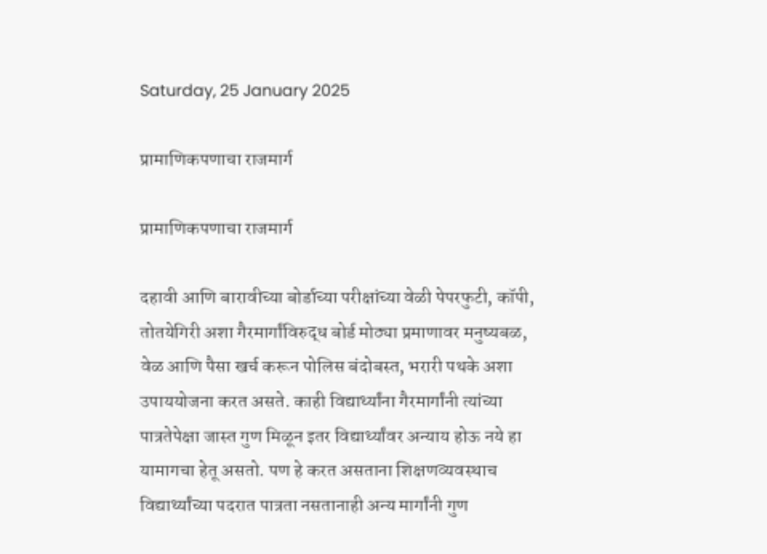Saturday, 25 January 2025

प्रामाणिकपणाचा राजमार्ग

प्रामाणिकपणाचा राजमार्ग

दहावी आणि बारावीच्या बोर्डाच्या परीक्षांच्या वेळी पेपरफुटी, कॉपी, तोतयेगिरी अशा गैरमार्गांविरुद्ध बोर्ड मोठ्या प्रमाणावर मनुष्यबळ, वेळ आणि पैसा खर्च करून पोलिस बंदोबस्त, भरारी पथके अशा उपाययोजना करत असते. काही विद्यार्थ्यांना गैरमार्गांनी त्यांच्या पात्रतेपेक्षा जास्त गुण मिळून इतर विद्यार्थ्यांवर अन्याय होऊ नये हा यामागचा हेतू असतो. पण हे करत असताना शिक्षणव्यवस्थाच विद्यार्थ्यांच्या पदरात पात्रता नसतानाही अन्य मार्गांनी गुण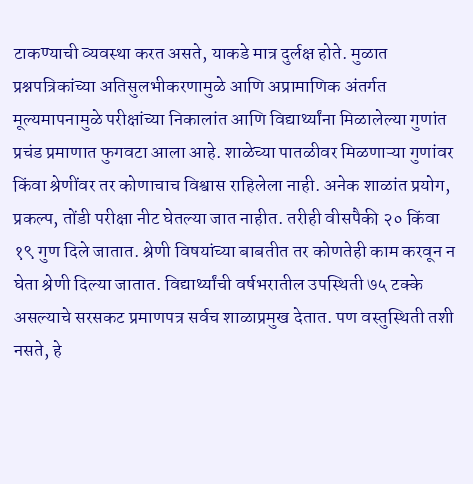टाकण्याची व्यवस्था करत असते, याकडे मात्र दुर्लक्ष होते. मुळात प्रश्नपत्रिकांच्या अतिसुलभीकरणामुळे आणि अप्रामाणिक अंतर्गत मूल्यमापनामुळे परीक्षांच्या निकालांत आणि विद्यार्थ्यांना मिळालेल्या गुणांत प्रचंड प्रमाणात फुगवटा आला आहे. शाळेच्या पातळीवर मिळणाऱ्या गुणांवर किंवा श्रेणींवर तर कोणाचाच विश्वास राहिलेला नाही. अनेक शाळांत प्रयोग, प्रकल्प, तोंडी परीक्षा नीट घेतल्या जात नाहीत. तरीही वीसपैकी २० किंवा १९ गुण दिले जातात. श्रेणी विषयांच्या बाबतीत तर कोणतेही काम करवून न घेता श्रेणी दिल्या जातात. विद्यार्थ्यांची वर्षभरातील उपस्थिती ७५ टक्के असल्याचे सरसकट प्रमाणपत्र सर्वच शाळाप्रमुख देतात. पण वस्तुस्थिती तशी नसते, हे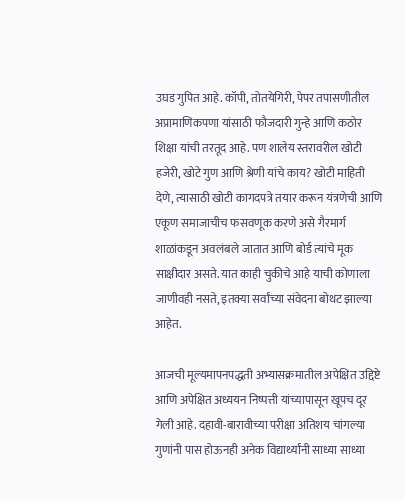उघड गुपित आहे. कॉपी, तोतयेगिरी, पेपर तपासणीतील अप्रामाणिकपणा यांसाठी फौजदारी गुन्हे आणि कठोर शिक्षा यांची तरतूद आहे. पण शालेय स्तरावरील खोटी हजेरी, खोटे गुण आणि श्रेणी यांचे काय? खोटी माहिती देणे, त्यासाठी खोटी कागदपत्रे तयार करून यंत्रणेची आणि एकूण समाजाचीच फसवणूक करणे असे गैरमार्ग शाळांकडून अवलंबले जातात आणि बोर्ड त्यांचे मूक साक्षीदार असते. यात काही चुकीचे आहे याची कोणाला जाणीवही नसते, इतक्या सर्वांच्या संवेदना बोथट झाल्या आहेत.

आजची मूल्यमापनपद्धती अभ्यासक्रमातील अपेक्षित उद्दिष्टे आणि अपेक्षित अध्ययन निष्पत्ती यांच्यापासून खूपच दूर गेली आहे. दहावी-बारावीच्या परीक्षा अतिशय चांगल्या गुणांनी पास होऊनही अनेक विद्यार्थ्यांनी साध्या साध्या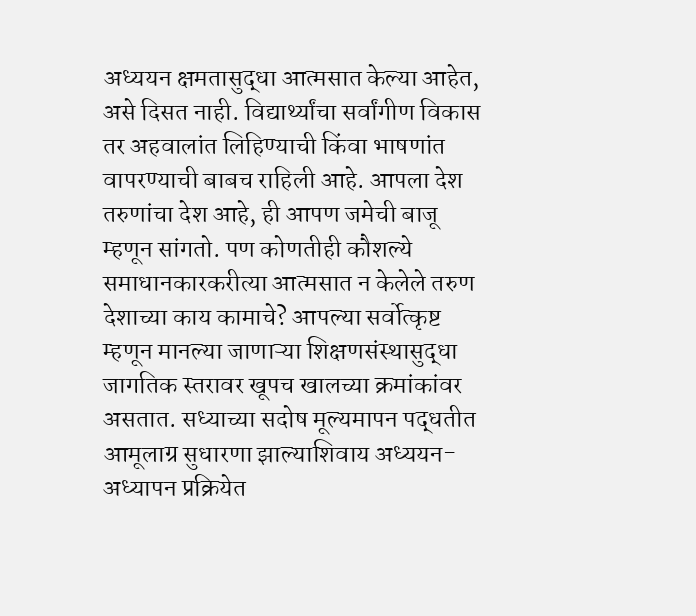अध्ययन क्षमतासुद्धा आत्मसात केल्या आहेत, असे दिसत नाही. विद्यार्थ्यांचा सर्वांगीण विकास तर अहवालांत लिहिण्याची किंवा भाषणांत वापरण्याची बाबच राहिली आहे. आपला देश तरुणांचा देश आहे, ही आपण जमेची बाजू म्हणून सांगतो. पण कोणतीही कौशल्ये समाधानकारकरीत्या आत्मसात न केलेले तरुण देशाच्या काय कामाचे? आपल्या सर्वोत्कृष्ट म्हणून मानल्या जाणाऱ्या शिक्षणसंस्थासुद्धा जागतिक स्तरावर खूपच खालच्या क्रमांकांवर असतात. सध्याच्या सदोष मूल्यमापन पद्धतीत आमूलाग्र सुधारणा झाल्याशिवाय अध्ययन-अध्यापन प्रक्रियेत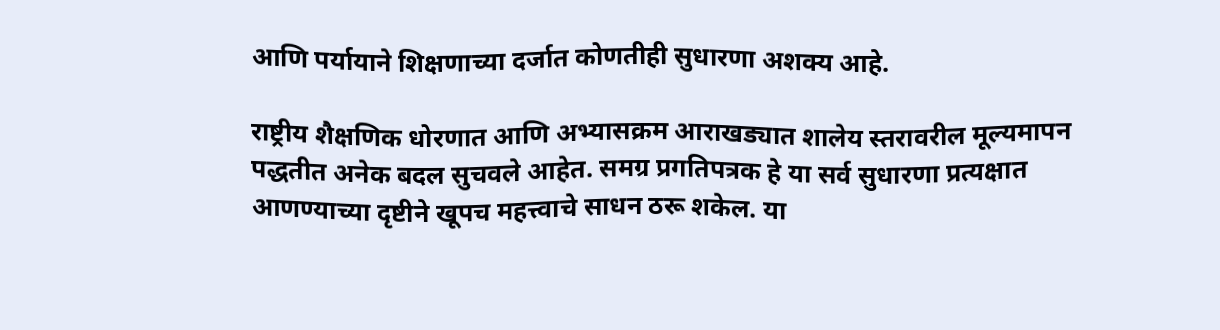आणि पर्यायाने शिक्षणाच्या दर्जात कोणतीही सुधारणा अशक्य आहे.

राष्ट्रीय शैक्षणिक धोरणात आणि अभ्यासक्रम आराखड्यात शालेय स्तरावरील मूल्यमापन पद्धतीत अनेक बदल सुचवले आहेत. समग्र प्रगतिपत्रक हे या सर्व सुधारणा प्रत्यक्षात आणण्याच्या दृष्टीने खूपच महत्त्वाचे साधन ठरू शकेल. या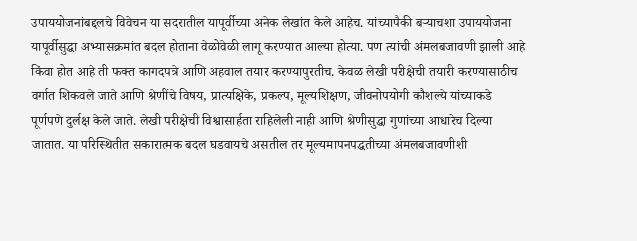उपाययोजनांबद्दलचे विवेचन या सदरातील यापूर्वीच्या अनेक लेखांत केले आहेच. यांच्यापैकी बऱ्याचशा उपाययोजना यापूर्वीसुद्धा अभ्यासक्रमांत बदल होताना वेळोवेळी लागू करण्यात आल्या होत्या. पण त्यांची अंमलबजावणी झाली आहे किंवा होत आहे ती फक्त कागदपत्रे आणि अहवाल तयार करण्यापुरतीच. केवळ लेखी परीक्षेची तयारी करण्यासाठीच वर्गात शिकवले जाते आणि श्रेणींचे विषय, प्रात्यक्षिके, प्रकल्प, मूल्यशिक्षण, जीवनोपयोगी कौशल्ये यांच्याकडे पूर्णपणे दुर्लक्ष केले जाते. लेखी परीक्षेची विश्वासार्हता राहिलेली नाही आणि श्रेणीसुद्धा गुणांच्या आधारेच दिल्या जातात. या परिस्थितीत सकारात्मक बदल घडवायचे असतील तर मूल्यमापनपद्धतीच्या अंमलबजावणीशी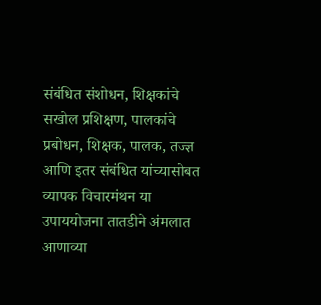संबंधित संशोधन, शिक्षकांचे सखोल प्रशिक्षण, पालकांचे प्रबोधन, शिक्षक, पालक, तज्ज्ञ आणि इतर संबंधित यांच्यासोबत व्यापक विचारमंथन या उपाययोजना तातडीने अंमलात आणाव्या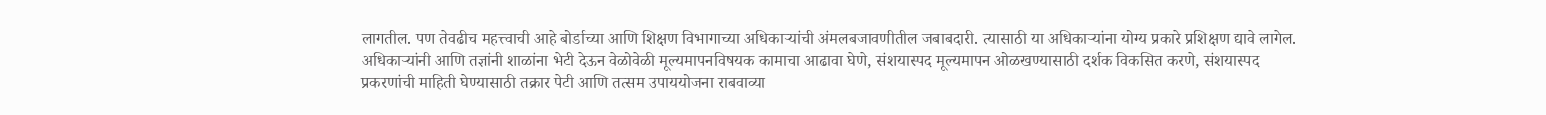लागतील. पण तेवढीच महत्त्वाची आहे बोर्डाच्या आणि शिक्षण विभागाच्या अधिकाऱ्यांची अंमलबजावणीतील जबाबदारी. त्यासाठी या अधिकाऱ्यांना योग्य प्रकारे प्रशिक्षण द्यावे लागेल. अधिकाऱ्यांनी आणि तज्ञांनी शाळांना भेटी देऊन वेळोवेळी मूल्यमापनविषयक कामाचा आढावा घेणे, संशयास्पद मूल्यमापन ओळखण्यासाठी दर्शक विकसित करणे, संशयास्पद प्रकरणांची माहिती घेण्यासाठी तक्रार पेटी आणि तत्सम उपाययोजना राबवाव्या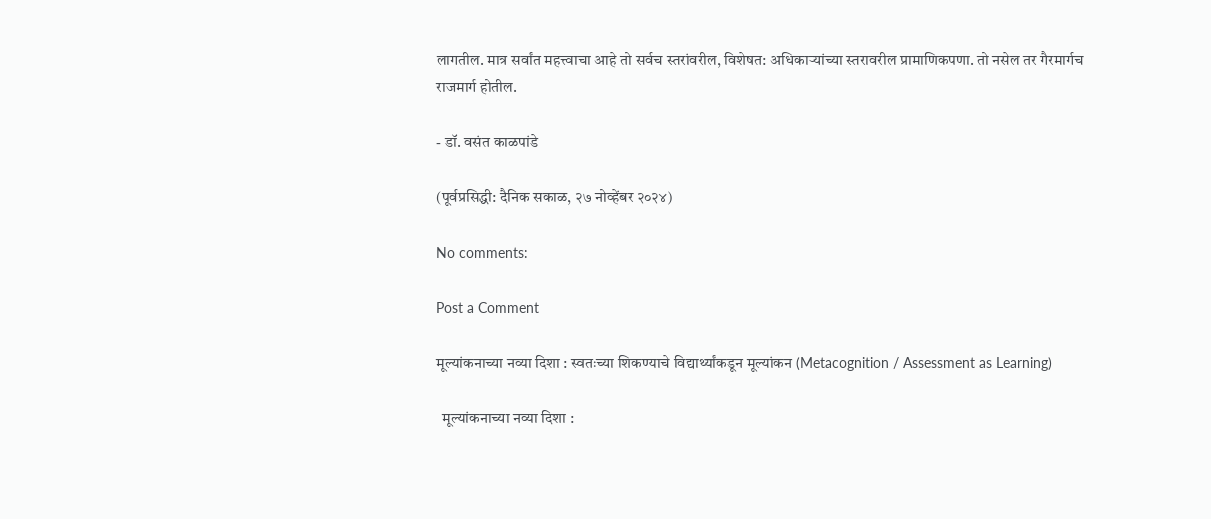लागतील. मात्र सर्वांत महत्त्वाचा आहे तो सर्वच स्तरांवरील, विशेषत: अधिकाऱ्यांच्या स्तरावरील प्रामाणिकपणा. तो नसेल तर गैरमार्गच राजमार्ग होतील.

- डॉ. वसंत काळपांडे

(पूर्वप्रसिद्धी: दैनिक सकाळ, २७ नोव्हेंबर २०२४)

No comments:

Post a Comment

मूल्यांकनाच्या नव्या दिशा : स्वतःच्या शिकण्याचे विद्यार्थ्यांकडून मूल्यांकन (Metacognition / Assessment as Learning)

  मूल्यांकनाच्या नव्या दिशा :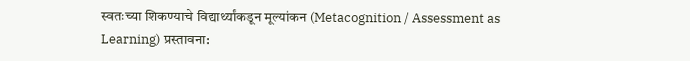स्वतःच्या शिकण्याचे विद्यार्थ्यांकडून मूल्यांकन (Metacognition / Assessment as Learning) प्रस्तावना: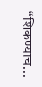“शिकण्याच...